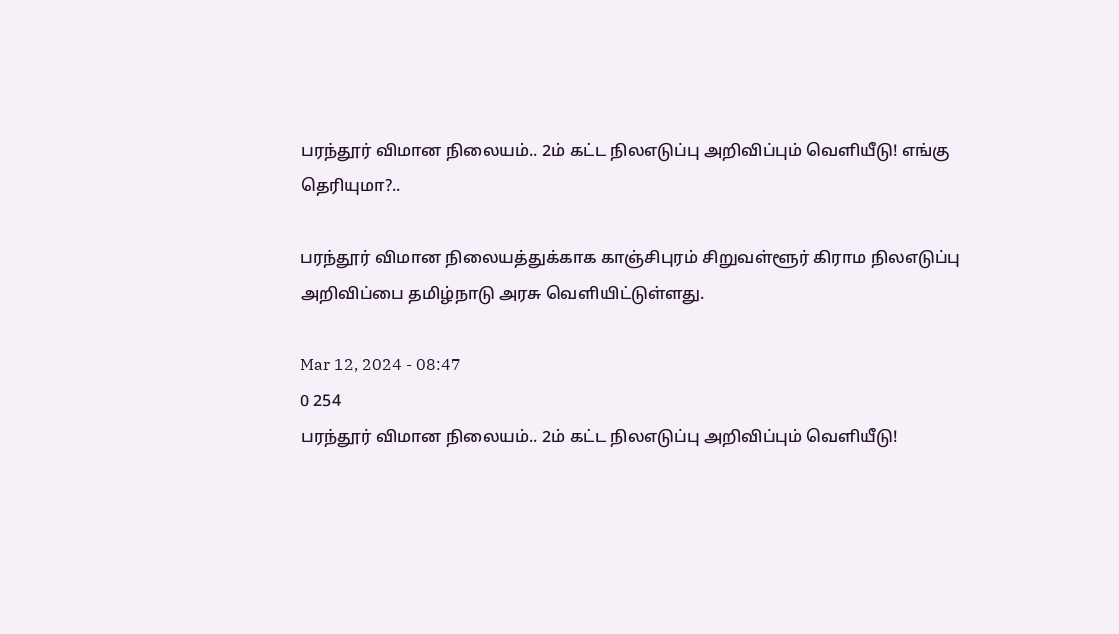பரந்தூர் விமான நிலையம்.. 2ம் கட்ட நிலஎடுப்பு அறிவிப்பும் வெளியீடு! எங்கு தெரியுமா?..

பரந்தூர் விமான நிலையத்துக்காக காஞ்சிபுரம் சிறுவள்ளூர் கிராம நிலஎடுப்பு அறிவிப்பை தமிழ்நாடு அரசு வெளியிட்டுள்ளது.

Mar 12, 2024 - 08:47
0 254
பரந்தூர் விமான நிலையம்.. 2ம் கட்ட நிலஎடுப்பு அறிவிப்பும் வெளியீடு!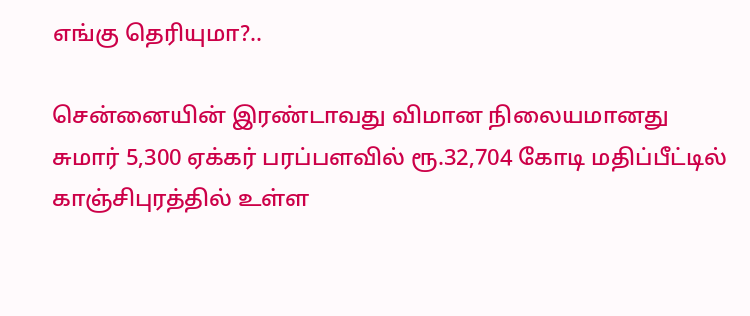எங்கு தெரியுமா?..

சென்னையின் இரண்டாவது விமான நிலையமானது சுமார் 5,300 ஏக்கர் பரப்பளவில் ரூ.32,704 கோடி மதிப்பீட்டில் காஞ்சிபுரத்தில் உள்ள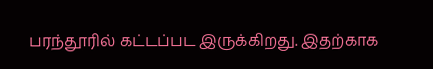பரந்தூரில் கட்டப்பட இருக்கிறது. இதற்காக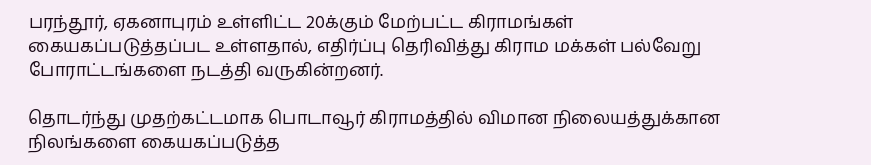பரந்தூர், ஏகனாபுரம் உள்ளிட்ட 20க்கும் மேற்பட்ட கிராமங்கள் கையகப்படுத்தப்பட உள்ளதால், எதிர்ப்பு தெரிவித்து கிராம மக்கள் பல்வேறு போராட்டங்களை நடத்தி வருகின்றனர்.

தொடர்ந்து முதற்கட்டமாக பொடாவூர் கிராமத்தில் விமான நிலையத்துக்கான நிலங்களை கையகப்படுத்த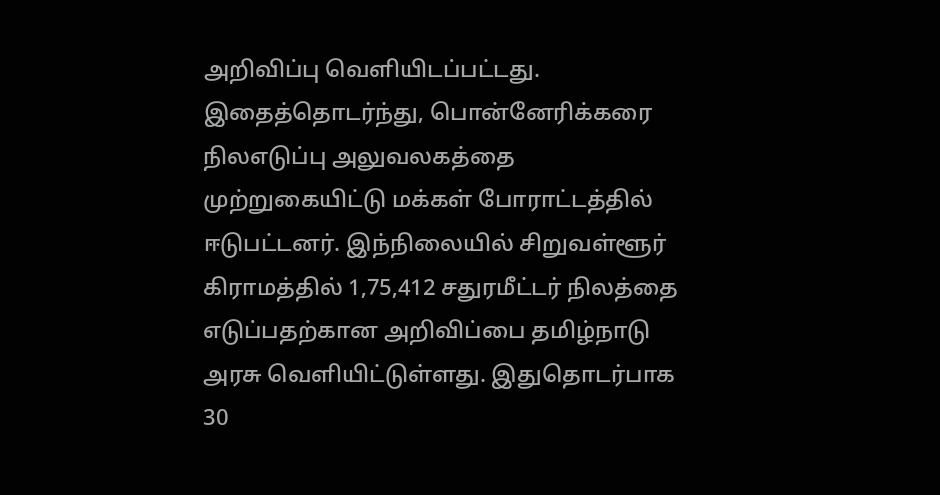அறிவிப்பு வெளியிடப்பட்டது. இதைத்தொடர்ந்து, பொன்னேரிக்கரை நிலஎடுப்பு அலுவலகத்தை முற்றுகையிட்டு மக்கள் போராட்டத்தில் ஈடுபட்டனர். இந்நிலையில் சிறுவள்ளூர் கிராமத்தில் 1,75,412 சதுரமீட்டர் நிலத்தை எடுப்பதற்கான அறிவிப்பை தமிழ்நாடு அரசு வெளியிட்டுள்ளது. இதுதொடர்பாக 30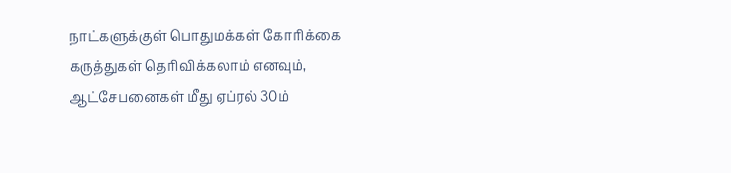நாட்களுக்குள் பொதுமக்கள் கோரிக்கை கருத்துகள் தெரிவிக்கலாம் எனவும், ஆட்சேபனைகள் மீது ஏப்ரல் 30ம்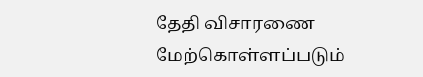தேதி விசாரணை மேற்கொள்ளப்படும்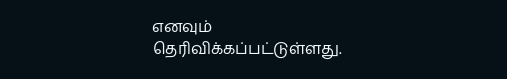எனவும் தெரிவிக்கப்பட்டுள்ளது.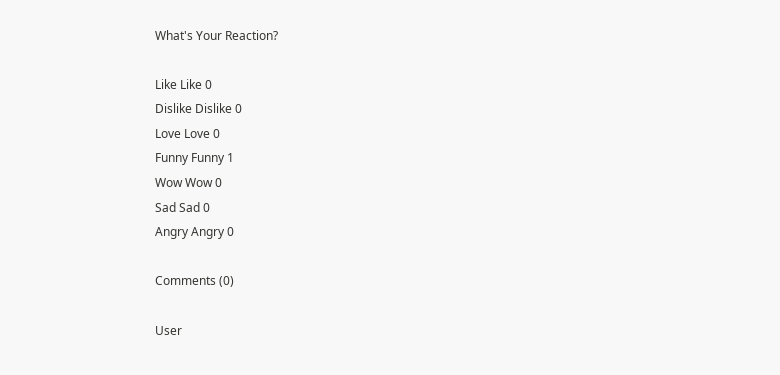What's Your Reaction?

Like Like 0
Dislike Dislike 0
Love Love 0
Funny Funny 1
Wow Wow 0
Sad Sad 0
Angry Angry 0

Comments (0)

User